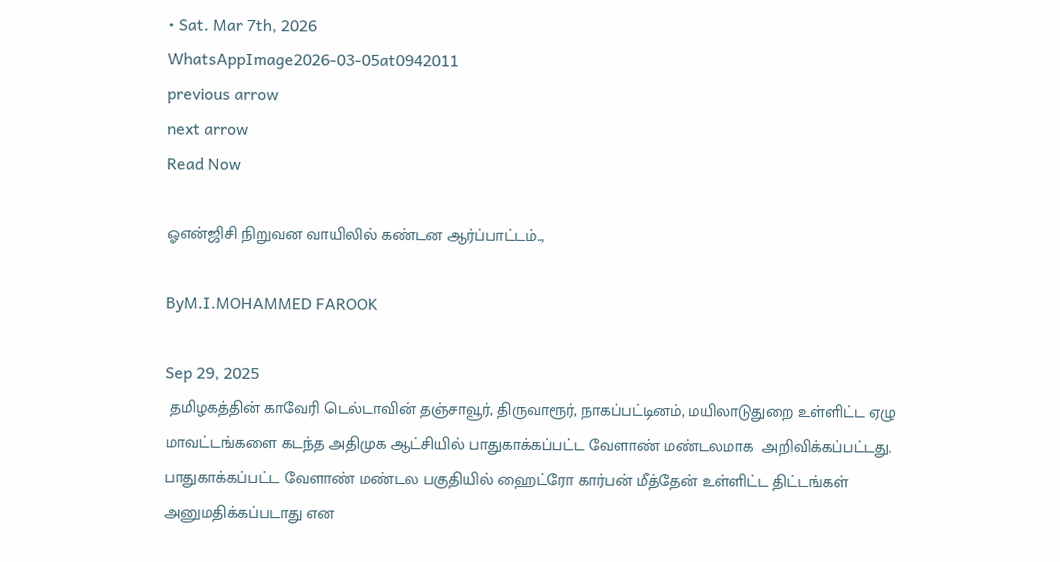• Sat. Mar 7th, 2026
WhatsAppImage2026-03-05at0942011
previous arrow
next arrow
Read Now

ஓஎன்ஜிசி நிறுவன வாயிலில் கண்டன ஆர்ப்பாட்டம்..,

ByM.I.MOHAMMED FAROOK

Sep 29, 2025
 தமிழகத்தின் காவேரி டெல்டாவின் தஞ்சாவூர், திருவாரூர், நாகப்பட்டினம், மயிலாடுதுறை உள்ளிட்ட ஏழு மாவட்டங்களை கடந்த அதிமுக ஆட்சியில் பாதுகாக்கப்பட்ட வேளாண் மண்டலமாக  அறிவிக்கப்பட்டது. பாதுகாக்கப்பட்ட வேளாண் மண்டல பகுதியில் ஹைட்ரோ கார்பன் மீத்தேன் உள்ளிட்ட திட்டங்கள் அனுமதிக்கப்படாது என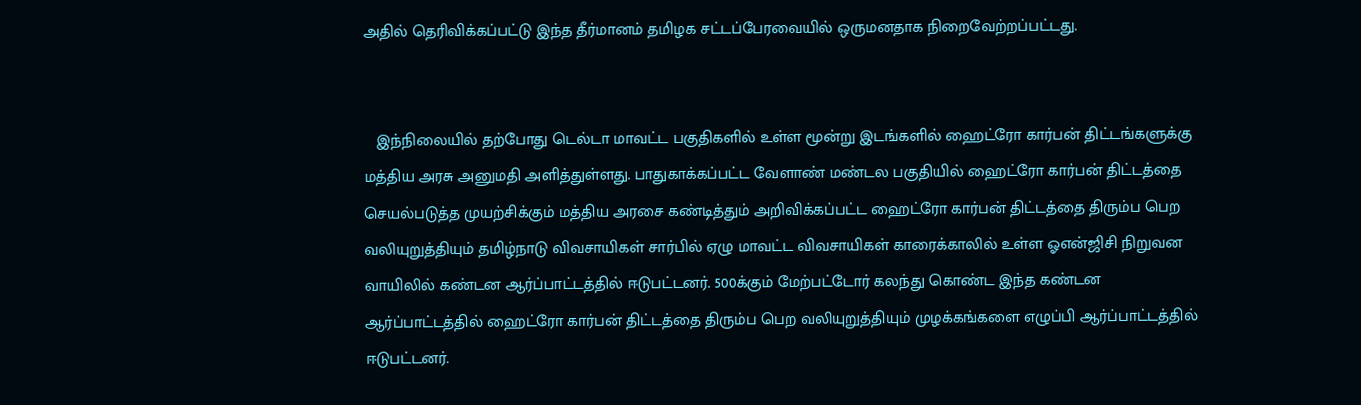அதில் தெரிவிக்கப்பட்டு இந்த தீர்மானம் தமிழக சட்டப்பேரவையில் ஒருமனதாக நிறைவேற்றப்பட்டது.


   இந்நிலையில் தற்போது டெல்டா மாவட்ட பகுதிகளில் உள்ள மூன்று இடங்களில் ஹைட்ரோ கார்பன் திட்டங்களுக்கு மத்திய அரசு அனுமதி அளித்துள்ளது. பாதுகாக்கப்பட்ட வேளாண் மண்டல பகுதியில் ஹைட்ரோ கார்பன் திட்டத்தை செயல்படுத்த முயற்சிக்கும் மத்திய அரசை கண்டித்தும் அறிவிக்கப்பட்ட ஹைட்ரோ கார்பன் திட்டத்தை திரும்ப பெற வலியுறுத்தியும் தமிழ்நாடு விவசாயிகள் சார்பில் ஏழு மாவட்ட விவசாயிகள் காரைக்காலில் உள்ள ஓஎன்ஜிசி நிறுவன வாயிலில் கண்டன ஆர்ப்பாட்டத்தில் ஈடுபட்டனர். 500க்கும் மேற்பட்டோர் கலந்து கொண்ட இந்த கண்டன ஆர்ப்பாட்டத்தில் ஹைட்ரோ கார்பன் திட்டத்தை திரும்ப பெற வலியுறுத்தியும் முழக்கங்களை எழுப்பி ஆர்ப்பாட்டத்தில் ஈடுபட்டனர்.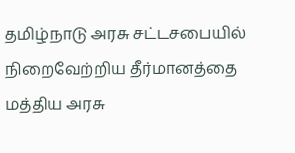தமிழ்நாடு அரசு சட்டசபையில் நிறைவேற்றிய தீர்மானத்தை மத்திய அரசு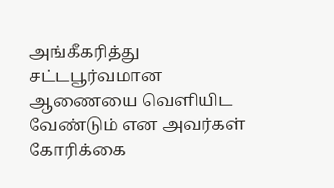அங்கீகரித்து சட்டபூர்வமான ஆணையை வெளியிட வேண்டும் என அவர்கள் கோரிக்கை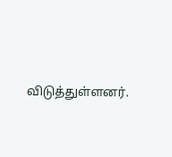விடுத்துள்ளனர்.